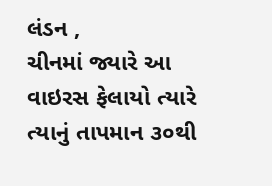લંડન ,
ચીનમાં જ્યારે આ વાઇરસ ફેલાયો ત્યારે ત્યાનું તાપમાન ૩૦થી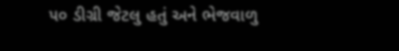૫૦ ડીગ્રી જેટલુ હતું અને ભેજવાળુ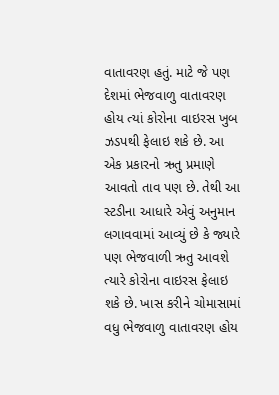વાતાવરણ હતું. માટે જે પણ દેશમાં ભેજવાળુ વાતાવરણ હોય ત્યાં કોરોના વાઇરસ ખુબ ઝડપથી ફેલાઇ શકે છે. આ એક પ્રકારનો ઋતુ પ્રમાણે આવતો તાવ પણ છે. તેથી આ સ્ટડીના આધારે એવું અનુમાન લગાવવામાં આવ્યું છે કે જ્યારે પણ ભેજવાળી ઋતુ આવશે ત્યારે કોરોના વાઇરસ ફેલાઇ શકે છે. ખાસ કરીને ચોમાસામાં વધુ ભેજવાળુ વાતાવરણ હોય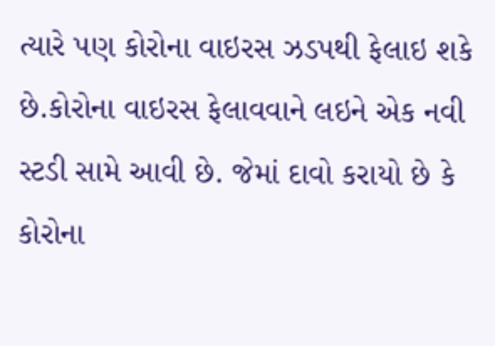ત્યારે પણ કોરોના વાઇરસ ઝડપથી ફેલાઇ શકે છે.કોરોના વાઇરસ ફેલાવવાને લઇને એક નવી સ્ટડી સામે આવી છે. જેમાં દાવો કરાયો છે કે કોરોના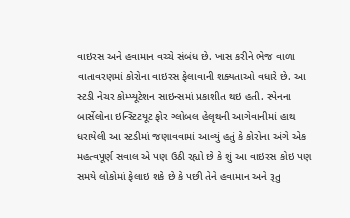વાઇરસ અને હવામાન વચ્ચે સંબંધ છે. ખાસ કરીને ભેજ વાળા વાતાવરણમાં કોરોના વાઇરસ ફેલાવાની શક્યતાઓ વધારે છે. આ સ્ટડી નેચર કોમ્પ્યૂટેશન સાઇન્સમાં પ્રકાશીત થઇ હતી. સ્પેનના બાર્સેલોના ઇન્સ્ટિટયૂટ ફોર ગ્લોબલ હેલૃથની આગેવાનીમાં હાથ ધરાયેલી આ સ્ટડીમાં જણાવવામાં આવ્યું હતું કે કોરોના અંગે એક મહત્વપૂર્ણ સવાલ એ પણ ઉઠી રહ્યો છે કે શું આ વાઇરસ કોઇ પણ સમયે લોકોમાં ફેલાઇ શકે છે કે પછી તેને હવામાન અને રૂતુ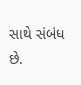સાથે સંબંધ છે.